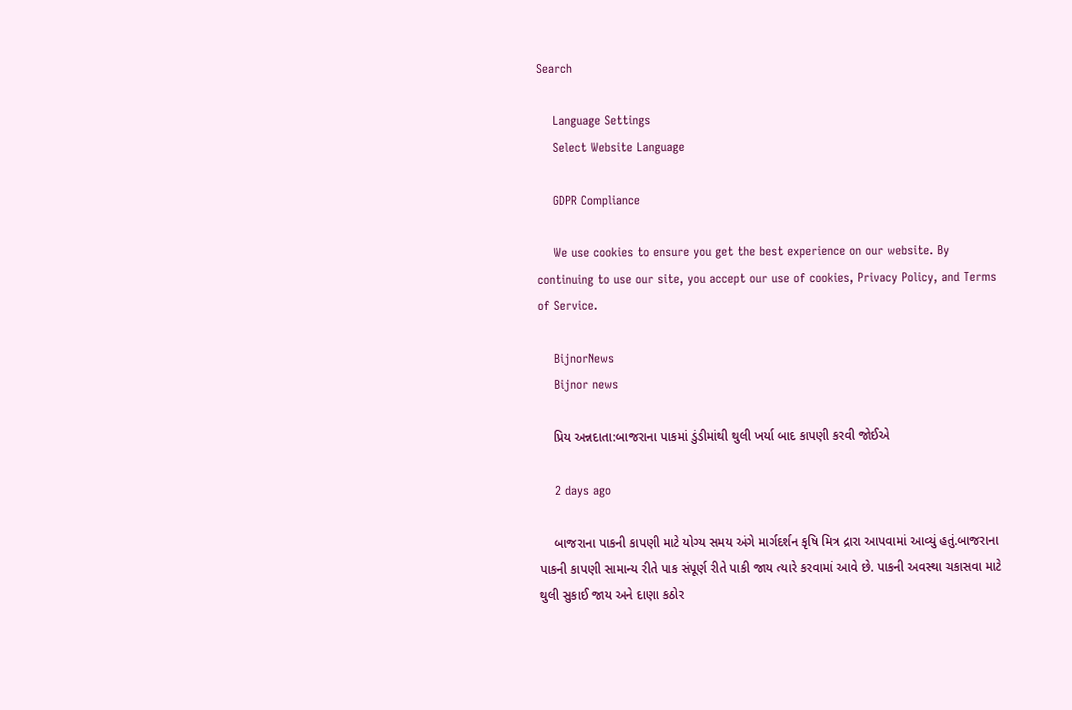Search

    Language Settings
    Select Website Language

    GDPR Compliance

    We use cookies to ensure you get the best experience on our website. By continuing to use our site, you accept our use of cookies, Privacy Policy, and Terms of Service.

    BijnorNews
    Bijnor news

    પ્રિય અન્નદાતા:બાજરાના પાકમાં ડુંડીમાંથી થુલી ખર્યા બાદ કાપણી કરવી જોઈએ

    2 days ago

    બાજરાના પાકની કાપણી માટે યોગ્ય સમય અંગે માર્ગદર્શન કૃષિ મિત્ર દ્રારા આપવામાં આવ્યું હતું.બાજરાના પાકની કાપણી સામાન્ય રીતે પાક સંપૂર્ણ રીતે પાકી જાય ત્યારે કરવામાં આવે છે. પાકની અવસ્થા ચકાસવા માટે થુલી સુકાઈ જાય અને દાણા કઠોર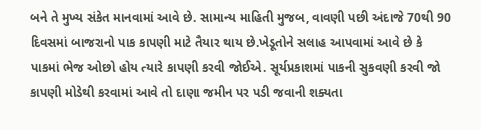બને તે મુખ્ય સંકેત માનવામાં આવે છે. સામાન્ય માહિતી મુજબ, વાવણી પછી અંદાજે 70થી 90 દિવસમાં બાજરાનો પાક કાપણી માટે તૈયાર થાય છે.ખેડૂતોને સલાહ આપવામાં આવે છે કે પાકમાં ભેજ ઓછો હોય ત્યારે કાપણી કરવી જોઈએ. સૂર્યપ્રકાશમાં પાકની સુકવણી કરવી જો કાપણી મોડેથી કરવામાં આવે તો દાણા જમીન પર પડી જવાની શક્યતા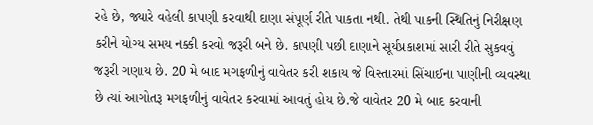રહે છે, જ્યારે વહેલી કાપણી કરવાથી દાણા સંપૂર્ણ રીતે પાકતા નથી. તેથી પાકની સ્થિતિનું નિરીક્ષણ કરીને યોગ્ય સમય નક્કી કરવો જરૂરી બને છે. કાપણી પછી દાણાને સૂર્યપ્રકાશમાં સારી રીતે સુકવવું જરૂરી ગણાય છે. 20 મે બાદ મગફળીનું વાવેતર કરી શકાય જે વિસ્તારમાં સિંચાઈના પાણીની વ્યવસ્થા છે ત્યાં આગોતરૂ મગફળીનું વાવેતર કરવામાં આવતું હોય છે.જે વાવેતર 20 મે બાદ કરવાની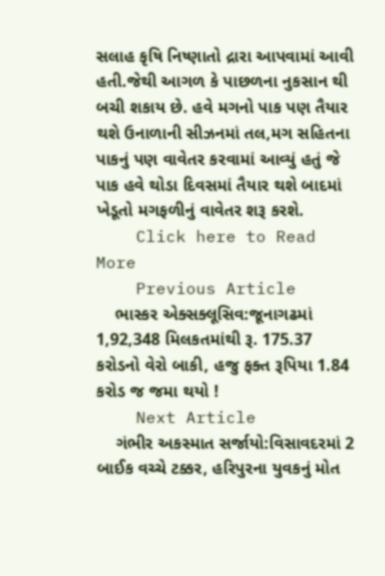સલાહ કૃષિ નિષ્ણાતો દ્રારા આપવામાં આવી હતી.જેથી આગળ કે પાછળના નુકસાન થી બચી શકાય છે. હવે મગનો પાક પણ તૈયાર થશે ઉનાળાની સીઝનમાં તલ,મગ સહિતના પાકનું પણ વાવેતર કરવામાં આવ્યું હતું જે પાક હવે થોડા દિવસમાં તૈયાર થશે બાદમાં ખેડૂતો મગફળીનું વાવેતર શરૂ કરશે.
    Click here to Read More
    Previous Article
    ભાસ્કર એક્સક્લૂસિવ:જૂનાગઢમાં 1,92,348 મિલકતમાંથી રૂ. 175.37 કરોડનો વેરો બાકી, હજુ ફક્ત રૂપિયા 1.84 કરોડ જ જમા થયો !
    Next Article
    ગંભીર અકસ્માત સર્જાયો:વિસાવદરમાં 2 બાઈક વચ્ચે ટક્કર, હરિપુરના યુવકનું મોત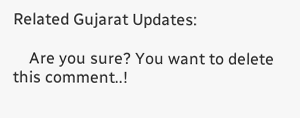Related Gujarat Updates:

    Are you sure? You want to delete this comment..!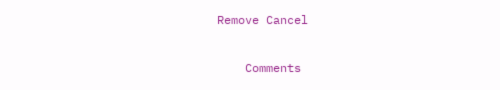Remove Cancel

    Comments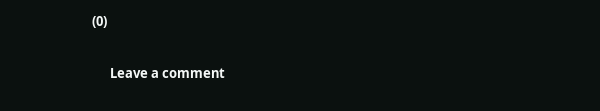(0)

      Leave a comment